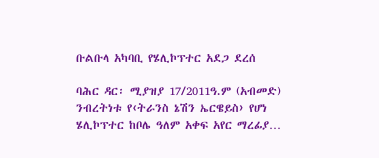ቡልቡላ አካባቢ የሄሊኮፕተር አደጋ ደረሰ

ባሕር ዳር፡ ሚያዝያ 17/2011ዓ.ም (አብመድ) ንብረትነቱ የ‹ትራንስ ኔሽን ኤርዌይስ› የሆነ ሄሊኮፕተር ከቦሌ ዓለም አቀፍ አየር ማረፊያ…